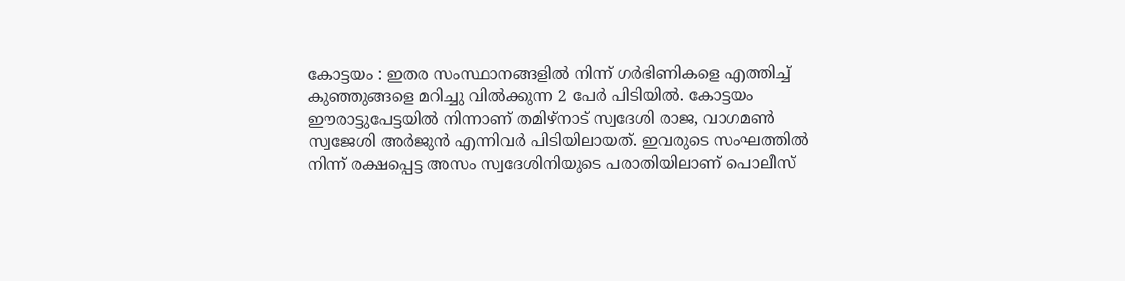കോട്ടയം : ഇതര സംസ്ഥാനങ്ങളിൽ നിന്ന് ഗർഭിണികളെ എത്തിച്ച് കുഞ്ഞുങ്ങളെ മറിച്ചു വിൽക്കുന്ന 2 പേർ പിടിയിൽ. കോട്ടയം ഈരാട്ടുപേട്ടയിൽ നിന്നാണ് തമിഴ്നാട് സ്വദേശി രാജ, വാഗമൺ സ്വജേശി അർജുൻ എന്നിവർ പിടിയിലായത്. ഇവരുടെ സംഘത്തിൽ നിന്ന് രക്ഷപ്പെട്ട അസം സ്വദേശിനിയുടെ പരാതിയിലാണ് പൊലീസ്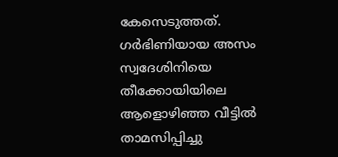കേസെടുത്തത്.
ഗർഭിണിയായ അസം സ്വദേശിനിയെ തീക്കോയിയിലെ ആളൊഴിഞ്ഞ വീട്ടിൽ താമസിപ്പിച്ചു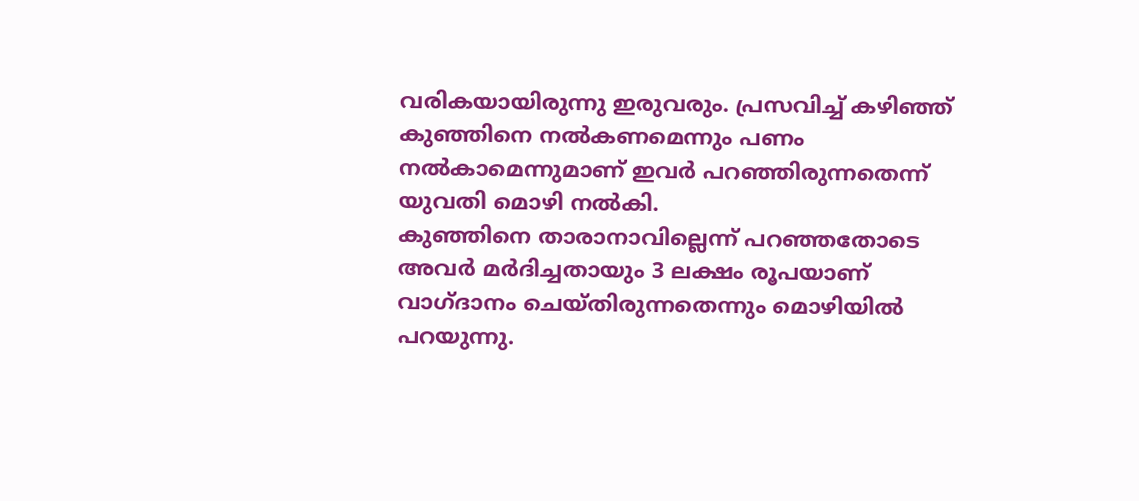വരികയായിരുന്നു ഇരുവരും. പ്രസവിച്ച് കഴിഞ്ഞ് കുഞ്ഞിനെ നൽകണമെന്നും പണം നൽകാമെന്നുമാണ് ഇവർ പറഞ്ഞിരുന്നതെന്ന് യുവതി മൊഴി നൽകി.
കുഞ്ഞിനെ താരാനാവില്ലെന്ന് പറഞ്ഞതോടെ അവർ മർദിച്ചതായും 3 ലക്ഷം രൂപയാണ് വാഗ്ദാനം ചെയ്തിരുന്നതെന്നും മൊഴിയിൽ പറയുന്നു.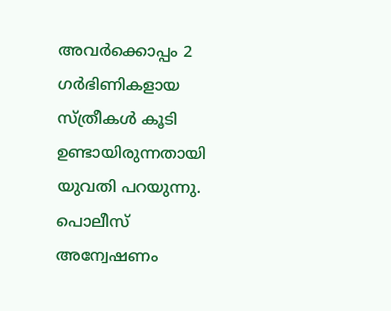അവർക്കൊപ്പം 2 ഗർഭിണികളായ സ്ത്രീകൾ കൂടി ഉണ്ടായിരുന്നതായി യുവതി പറയുന്നു.
പൊലീസ് അന്വേഷണം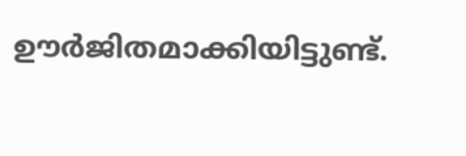ഊർജിതമാക്കിയിട്ടുണ്ട്.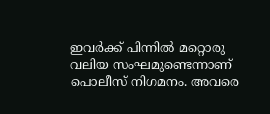ഇവർക്ക് പിന്നിൽ മറ്റൊരു വലിയ സംഘമുണ്ടെന്നാണ് പൊലീസ് നിഗമനം. അവരെ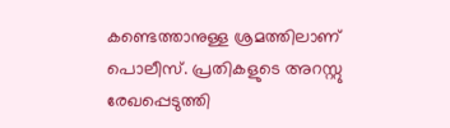കണ്ടെത്താനുള്ള ശ്രമത്തിലാണ് പൊലീസ്. പ്രതികളുടെ അറസ്റ്റു രേഖപ്പെടുത്തി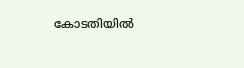കോടതിയിൽ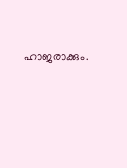ഹാജരാക്കും.